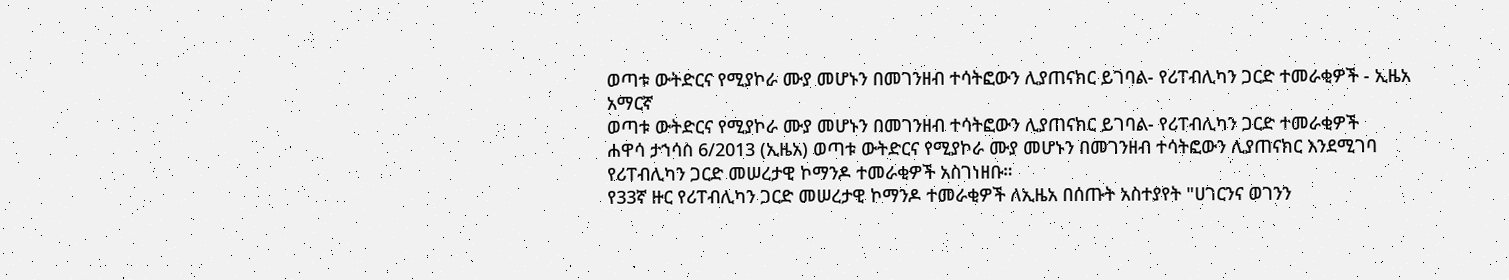ወጣቱ ውትድርና የሚያኮራ ሙያ መሆኑን በመገንዘብ ተሳትፎውን ሊያጠናክር ይገባል- የሪፐብሊካን ጋርድ ተመራቂዎች - ኢዜአ አማርኛ
ወጣቱ ውትድርና የሚያኮራ ሙያ መሆኑን በመገንዘብ ተሳትፎውን ሊያጠናክር ይገባል- የሪፐብሊካን ጋርድ ተመራቂዎች
ሐዋሳ ታኀሳስ 6/2013 (ኢዜአ) ወጣቱ ውትድርና የሚያኮራ ሙያ መሆኑን በመገንዘብ ተሳትፎውን ሊያጠናክር እንደሚገባ የሪፐብሊካን ጋርድ መሠረታዊ ኮማንዶ ተመራቂዎች አስገነዘቡ።
የ33ኛ ዙር የሪፐብሊካን ጋርድ መሠረታዊ ኮማንዶ ተመራቂዎች ለኢዜአ በሰጡት አስተያየት "ሀገርንና ወገንን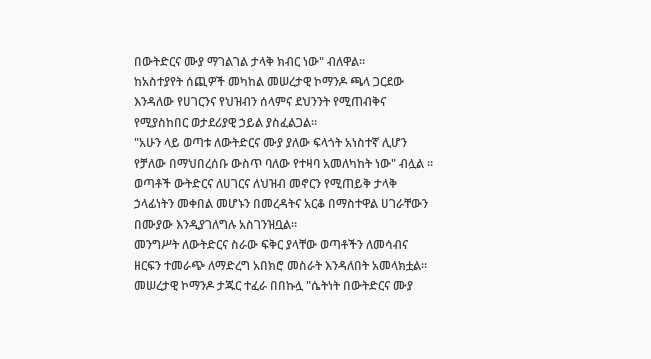በውትድርና ሙያ ማገልገል ታላቅ ክብር ነው" ብለዋል።
ከአስተያየት ሰጪዎች መካከል መሠረታዊ ኮማንዶ ጫላ ጋርደው እንዳለው የሀገርንና የህዝብን ሰላምና ደህንንት የሚጠብቅና የሚያስከበር ወታደሪያዊ ኃይል ያስፈልጋል።
"አሁን ላይ ወጣቱ ለውትድርና ሙያ ያለው ፍላጎት አነስተኛ ሊሆን የቻለው በማህበረሰቡ ውስጥ ባለው የተዛባ አመለካከት ነው" ብሏል ።
ወጣቶች ውትድርና ለሀገርና ለህዝብ መኖርን የሚጠይቅ ታላቅ ኃላፊነትን መቀበል መሆኑን በመረዳትና አርቆ በማስተዋል ሀገራቸውን በሙያው እንዲያገለግሉ አስገንዝቧል።
መንግሥት ለውትድርና ስራው ፍቅር ያላቸው ወጣቶችን ለመሳብና ዘርፍን ተመራጭ ለማድረግ አበክሮ መስራት እንዳለበት አመላክቷል።
መሠረታዊ ኮማንዶ ታጁር ተፈራ በበኩሏ "ሴትነት በውትድርና ሙያ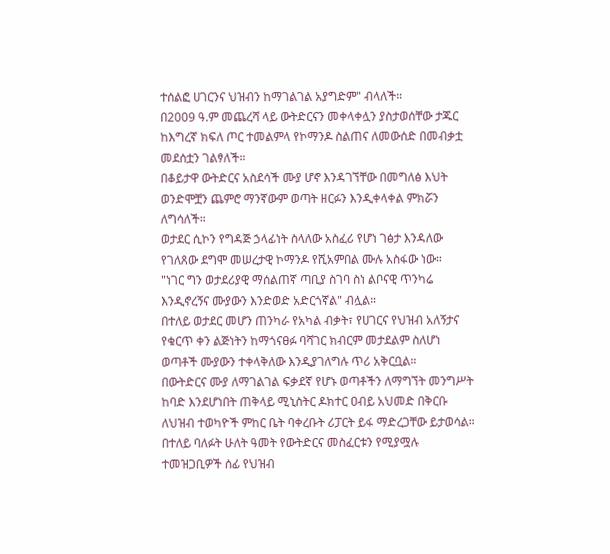ተሰልፎ ሀገርንና ህዝብን ከማገልገል አያግድም" ብላለች።
በ2009 ዓ.ም መጨረሻ ላይ ውትድርናን መቀላቀሏን ያስታወሰቸው ታጁር ከእግረኛ ክፍለ ጦር ተመልምላ የኮማንዶ ስልጠና ለመውሰድ በመብቃቷ መደሰቷን ገልፃለች።
በቆይታዋ ውትድርና አስደሳች ሙያ ሆኖ እንዳገኘቸው በመግለፅ እህት ወንድሞቿን ጨምሮ ማንኛውም ወጣት ዘርፉን እንዲቀላቀል ምክሯን ለግሳለች።
ወታደር ሲኮን የግዳጅ ኃላፊነት ስላለው አስፈሪ የሆነ ገፅታ እንዳለው የገለጸው ደግሞ መሠረታዊ ኮማንዶ የሺአምበል ሙሉ አስፋው ነው።
"ነገር ግን ወታደሪያዊ ማሰልጠኛ ጣቢያ ስገባ ስነ ልቦናዊ ጥንካሬ እንዲኖረኝና ሙያውን እንድወድ አድርጎኛል" ብሏል።
በተለይ ወታደር መሆን ጠንካራ የአካል ብቃት፣ የሀገርና የህዝብ አለኝታና የቁርጥ ቀን ልጅነትን ከማጎናፀፉ ባሻገር ክብርም መታደልም ስለሆነ ወጣቶች ሙያውን ተቀላቅለው እንዲያገለግሉ ጥሪ አቅርቧል።
በውትድርና ሙያ ለማገልገል ፍቃደኛ የሆኑ ወጣቶችን ለማግኘት መንግሥት ከባድ እንደሆነበት ጠቅላይ ሚኒስትር ዶክተር ዐብይ አህመድ በቅርቡ ለህዝብ ተወካዮች ምከር ቤት ባቀረቡት ሪፓርት ይፋ ማድረጋቸው ይታወሳል።
በተለይ ባለፉት ሁለት ዓመት የውትድርና መስፈርቱን የሚያሟሉ ተመዝጋቢዎች ሰፊ የህዝብ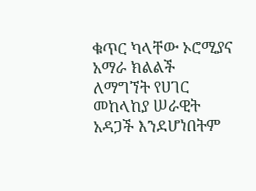ቁጥር ካላቸው ኦሮሚያና አማራ ክልልች ለማግኘት የሀገር መከላከያ ሠራዊት አዳጋች እንደሆነበትም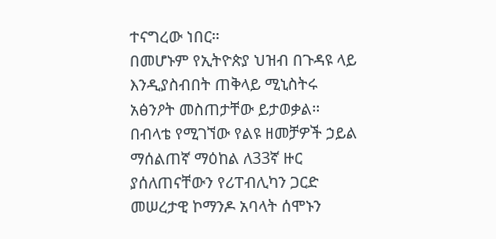ተናግረው ነበር።
በመሆኑም የኢትዮጵያ ህዝብ በጉዳዩ ላይ እንዲያስብበት ጠቅላይ ሚኒስትሩ አፅንዖት መስጠታቸው ይታወቃል።
በብላቴ የሚገኘው የልዩ ዘመቻዎች ኃይል ማሰልጠኛ ማዕከል ለ33ኛ ዙር ያሰለጠናቸውን የሪፐብሊካን ጋርድ መሠረታዊ ኮማንዶ አባላት ሰሞኑን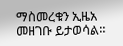ማስመረቁን ኢዜአ መዘገቡ ይታወሳል።